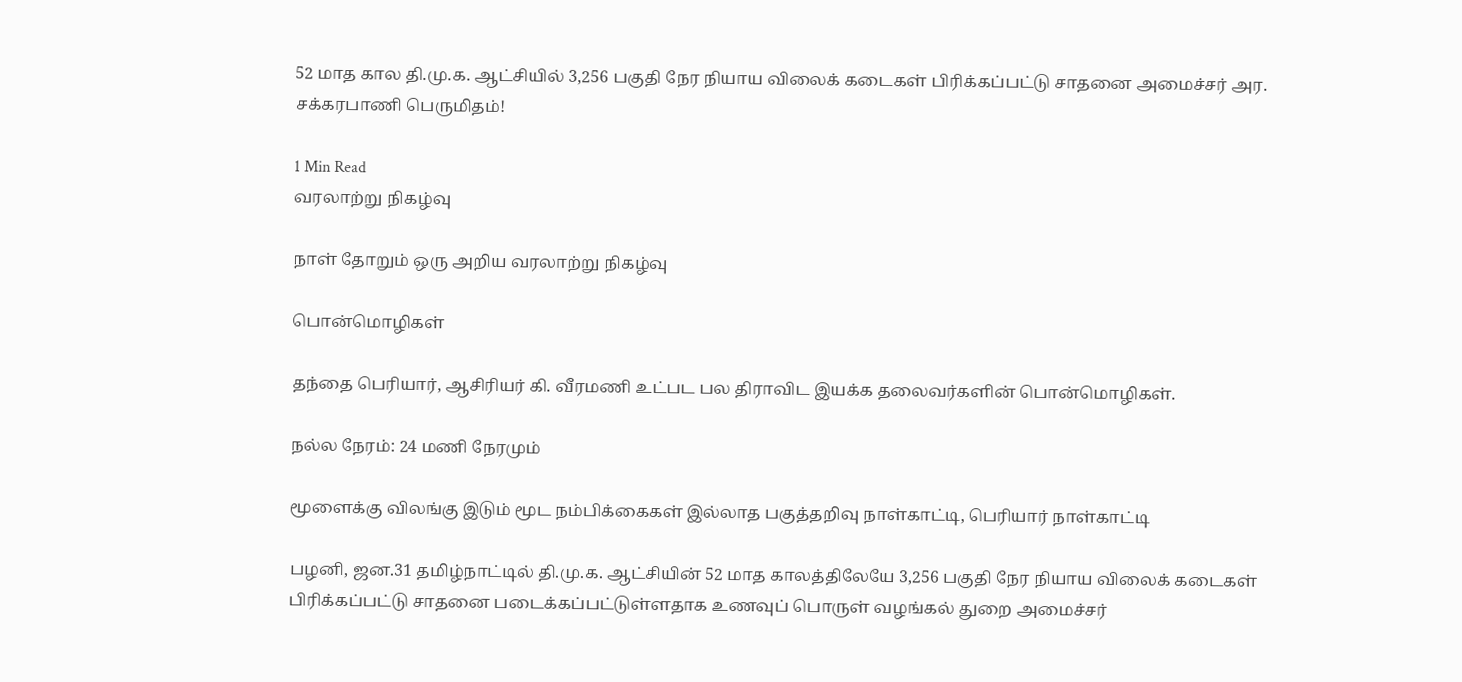52 மாத கால தி.மு.க. ஆட்சியில் 3,256 பகுதி நேர நியாய விலைக் கடைகள் பிரிக்கப்பட்டு சாதனை அமைச்சர் அர. சக்கரபாணி பெருமிதம்!

1 Min Read
வரலாற்று நிகழ்வு

நாள் தோறும் ஒரு அறிய வரலாற்று நிகழ்வு

பொன்மொழிகள்

தந்தை பெரியார், ஆசிரியர் கி. வீரமணி உட்பட பல திராவிட இயக்க தலைவர்களின் பொன்மொழிகள்.

நல்ல நேரம்: 24 மணி நேரமும்

மூளைக்கு விலங்கு இடும் மூட நம்பிக்கைகள் இல்லாத பகுத்தறிவு நாள்காட்டி, பெரியார் நாள்காட்டி

பழனி, ஜன.31 தமிழ்நாட்டில் தி.மு.க. ஆட்சியின் 52 மாத காலத்திலேயே 3,256 பகுதி நேர நியாய விலைக் கடைகள் பிரிக்கப்பட்டு சாதனை படைக்கப்பட்டுள்ளதாக உணவுப் பொருள் வழங்கல் துறை அமைச்சர்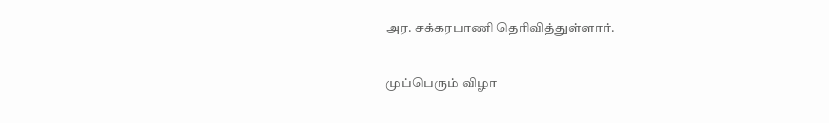அர. சக்கரபாணி தெரிவித்துள்ளார்.

முப்பெரும் விழா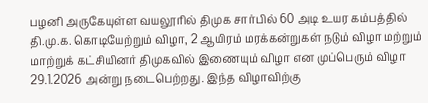பழனி அருகேயுள்ள வயலூரில் திமுக சார்பில் 60 அடி உயர கம்பத்தில் தி.மு.க. கொடியேற்றும் விழா, 2 ஆயிரம் மரக்கன்றுகள் நடும் விழா மற்றும் மாற்றுக் கட்சியினர் திமுகவில் இணையும் விழா என முப்பெரும் விழா 29.1.2026 அன்று நடைபெற்றது. இந்த விழாவிற்கு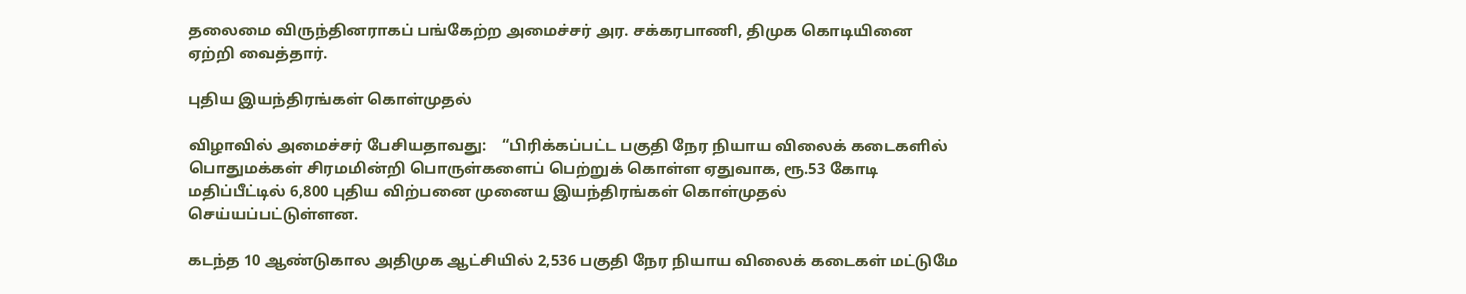தலைமை விருந்தினராகப் பங்கேற்ற அமைச்சர் அர. சக்கரபாணி, திமுக கொடியினை ஏற்றி வைத்தார்.

புதிய இயந்திரங்கள் கொள்முதல்

விழாவில் அமைச்சர் பேசியதாவது:    “பிரிக்கப்பட்ட பகுதி நேர நியாய விலைக் கடைகளில் பொதுமக்கள் சிரமமின்றி பொருள்களைப் பெற்றுக் கொள்ள ஏதுவாக, ரூ.53 கோடி மதிப்பீட்டில் 6,800 புதிய விற்பனை முனைய இயந்திரங்கள் கொள்முதல் செய்யப்பட்டுள்ளன.

கடந்த 10 ஆண்டுகால அதிமுக ஆட்சியில் 2,536 பகுதி நேர நியாய விலைக் கடைகள் மட்டுமே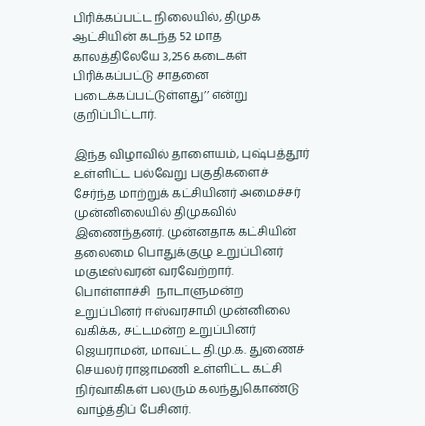பிரிக்கப்பட்ட நிலையில், திமுக ஆட்சியின் கடந்த 52 மாத காலத்திலேயே 3,256 கடைகள் பிரிக்கப்பட்டு சாதனை படைக்கப்பட்டுள்ளது’’ என்று குறிப்பிட்டார்.

இந்த விழாவில் தாளையம், புஷ்பத்தூர் உள்ளிட்ட பல்வேறு பகுதிகளைச் சேர்ந்த மாற்றுக் கட்சியினர் அமைச்சர் முன்னிலையில் திமுகவில் இணைந்தனர். முன்னதாக கட்சியின் தலைமை பொதுக்குழு உறுப்பினர் மகுடீஸ்வரன் வரவேற்றார். பொள்ளாச்சி  நாடாளுமன்ற உறுப்பினர் ஈஸ்வரசாமி முன்னிலை வகிக்க, சட்டமன்ற உறுப்பினர்  ஜெயராமன், மாவட்ட தி.மு.க. துணைச் செயலர் ராஜாமணி உள்ளிட்ட கட்சி நிர்வாகிகள் பலரும் கலந்துகொண்டு வாழ்த்திப் பேசினர்.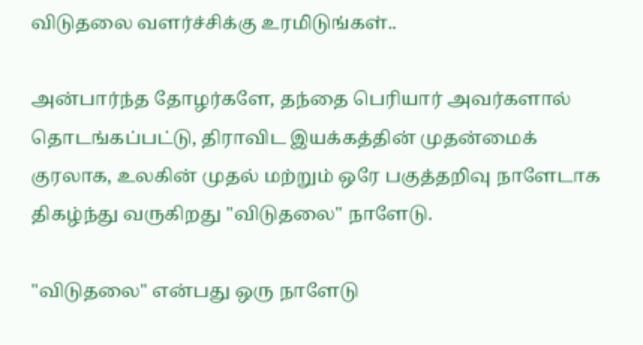விடுதலை வளர்ச்சிக்கு உரமிடுங்கள்..

அன்பார்ந்த தோழர்களே, தந்தை பெரியார் அவர்களால் தொடங்கப்பட்டு, திராவிட இயக்கத்தின் முதன்மைக் குரலாக, உலகின் முதல் மற்றும் ஒரே பகுத்தறிவு நாளேடாக திகழ்ந்து வருகிறது "விடுதலை" நாளேடு.

"விடுதலை" என்பது ஒரு நாளேடு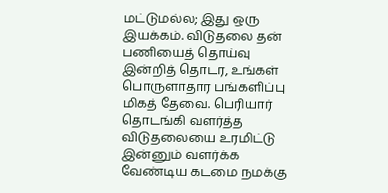மட்டுமல்ல; இது ஒரு இயக்கம். விடுதலை தன் பணியைத் தொய்வு இன்றித் தொடர, உங்கள் பொருளாதார பங்களிப்பு மிகத் தேவை. பெரியார் தொடங்கி வளர்த்த விடுதலையை உரமிட்டு இன்னும் வளர்க்க வேண்டிய கடமை நமக்கு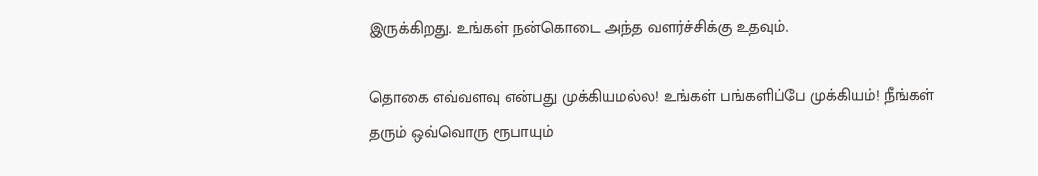இருக்கிறது. உங்கள் நன்கொடை அந்த வளர்ச்சிக்கு உதவும்.

தொகை எவ்வளவு என்பது முக்கியமல்ல! உங்கள் பங்களிப்பே முக்கியம்! நீங்கள் தரும் ஒவ்வொரு ரூபாயும்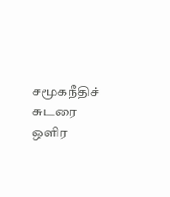சமூகநீதிச் சுடரை ஒளிர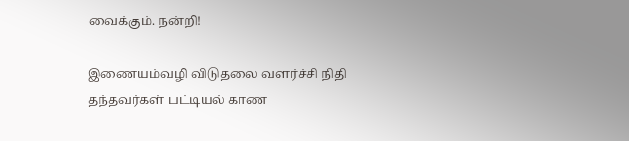வைக்கும். நன்றி!

இணையம்வழி விடுதலை வளர்ச்சி நிதி தந்தவர்கள் பட்டியல் காண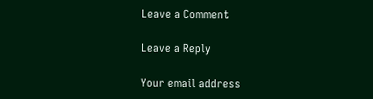Leave a Comment

Leave a Reply

Your email address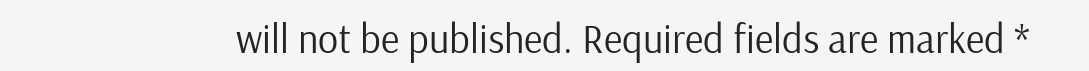will not be published. Required fields are marked *